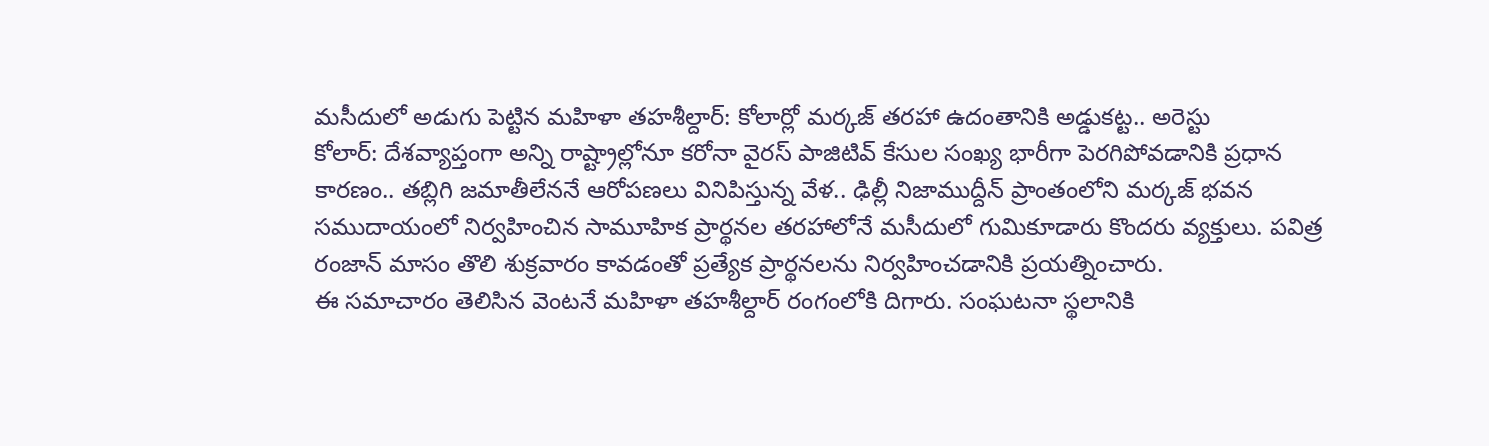మసీదులో అడుగు పెట్టిన మహిళా తహశీల్దార్: కోలార్లో మర్కజ్ తరహా ఉదంతానికి అడ్డుకట్ట.. అరెస్టు
కోలార్: దేశవ్యాప్తంగా అన్ని రాష్ట్రాల్లోనూ కరోనా వైరస్ పాజిటివ్ కేసుల సంఖ్య భారీగా పెరగిపోవడానికి ప్రధాన కారణం.. తబ్లిగి జమాతీలేననే ఆరోపణలు వినిపిస్తున్న వేళ.. ఢిల్లీ నిజాముద్దీన్ ప్రాంతంలోని మర్కజ్ భవన సముదాయంలో నిర్వహించిన సామూహిక ప్రార్థనల తరహాలోనే మసీదులో గుమికూడారు కొందరు వ్యక్తులు. పవిత్ర రంజాన్ మాసం తొలి శుక్రవారం కావడంతో ప్రత్యేక ప్రార్థనలను నిర్వహించడానికి ప్రయత్నించారు.
ఈ సమాచారం తెలిసిన వెంటనే మహిళా తహశీల్దార్ రంగంలోకి దిగారు. సంఘటనా స్థలానికి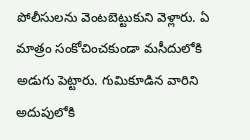పోలీసులను వెంటబెట్టుకుని వెళ్లారు. ఏ మాత్రం సంకోచించకుండా మసీదులోకి అడుగు పెట్టారు. గుమికూడిన వారిని అదుపులోకి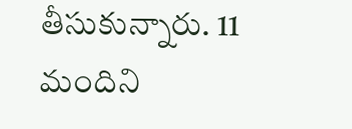తీసుకున్నారు. 11 మందిని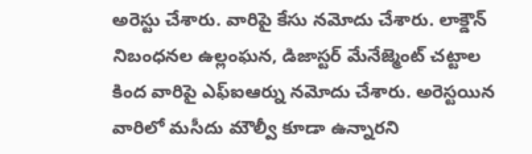అరెస్టు చేశారు. వారిపై కేసు నమోదు చేశారు. లాక్డౌన్ నిబంధనల ఉల్లంఘన, డిజాస్టర్ మేనేజ్మెంట్ చట్టాల కింద వారిపై ఎఫ్ఐఆర్ను నమోదు చేశారు. అరెస్టయిన వారిలో మసీదు మౌల్వీ కూడా ఉన్నారని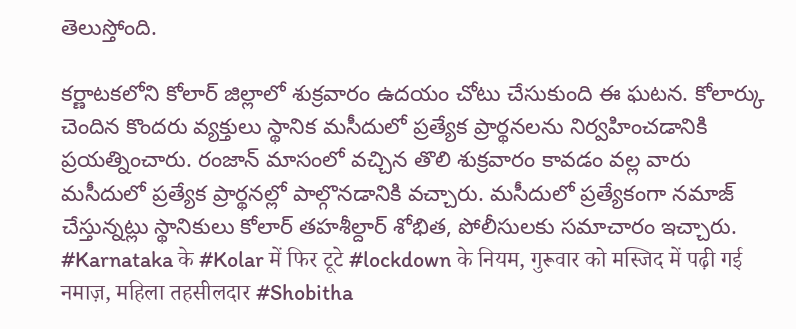తెలుస్తోంది.

కర్ణాటకలోని కోలార్ జిల్లాలో శుక్రవారం ఉదయం చోటు చేసుకుంది ఈ ఘటన. కోలార్కు చెందిన కొందరు వ్యక్తులు స్థానిక మసీదులో ప్రత్యేక ప్రార్థనలను నిర్వహించడానికి ప్రయత్నించారు. రంజాన్ మాసంలో వచ్చిన తొలి శుక్రవారం కావడం వల్ల వారు మసీదులో ప్రత్యేక ప్రార్థనల్లో పాల్గొనడానికి వచ్చారు. మసీదులో ప్రత్యేకంగా నమాజ్ చేస్తున్నట్లు స్థానికులు కోలార్ తహశీల్దార్ శోభిత, పోలీసులకు సమాచారం ఇచ్చారు.
#Karnataka के #Kolar में फिर टूटे #lockdown के नियम, गुरूवार को मस्जिद में पढ़ी गई नमाज़, महिला तहसीलदार #Shobitha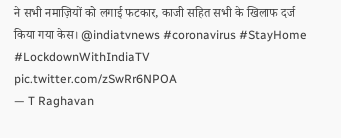ने सभी नमाज़ियों को लगाई फटकार, काजी सहित सभी के खिलाफ दर्ज किया गया केस। @indiatvnews #coronavirus #StayHome #LockdownWithIndiaTV pic.twitter.com/zSwRr6NPOA
— T Raghavan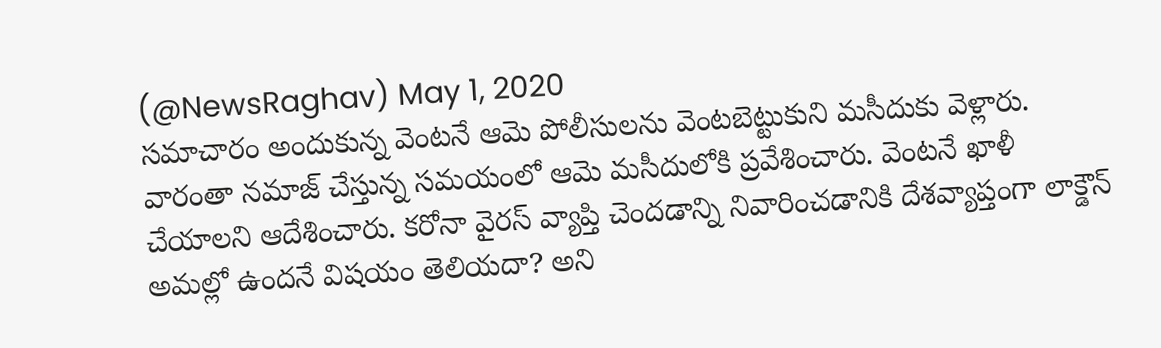(@NewsRaghav) May 1, 2020
సమాచారం అందుకున్న వెంటనే ఆమె పోలీసులను వెంటబెట్టుకుని మసీదుకు వెళ్లారు. వారంతా నమాజ్ చేస్తున్న సమయంలో ఆమె మసీదులోకి ప్రవేశించారు. వెంటనే ఖాళీ చేయాలని ఆదేశించారు. కరోనా వైరస్ వ్యాప్తి చెందడాన్ని నివారించడానికి దేశవ్యాప్తంగా లాక్డౌన్ అమల్లో ఉందనే విషయం తెలియదా? అని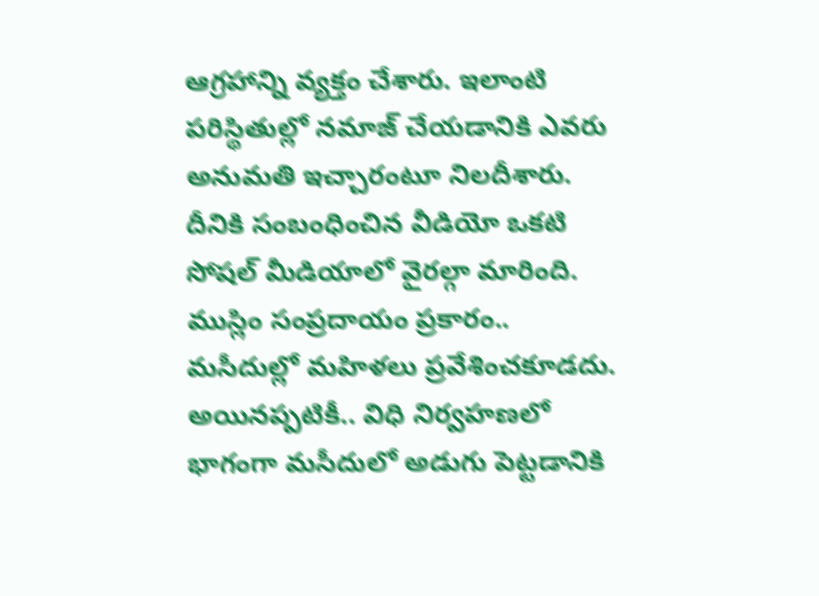ఆగ్రహాన్ని వ్యక్తం చేశారు. ఇలాంటి పరిస్థితుల్లో నమాజ్ చేయడానికి ఎవరు అనుమతి ఇచ్చారంటూ నిలదీశారు. దీనికి సంబంధించిన వీడియో ఒకటి సోషల్ మీడియాలో వైరల్గా మారింది.
ముస్లిం సంప్రదాయం ప్రకారం.. మసీదుల్లో మహిళలు ప్రవేశించకూడదు. అయినప్పటికీ.. విధి నిర్వహణలో భాగంగా మసీదులో అడుగు పెట్టడానికి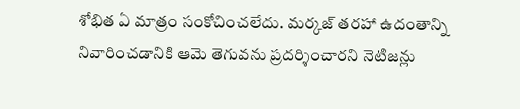శోభిత ఏ మాత్రం సంకోచించలేదు. మర్కజ్ తరహా ఉదంతాన్ని నివారించడానికి ఆమె తెగువను ప్రదర్శించారని నెటిజన్లు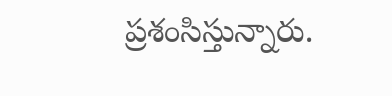ప్రశంసిస్తున్నారు.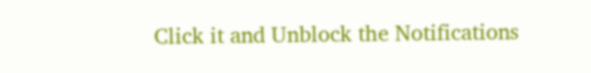Click it and Unblock the Notifications